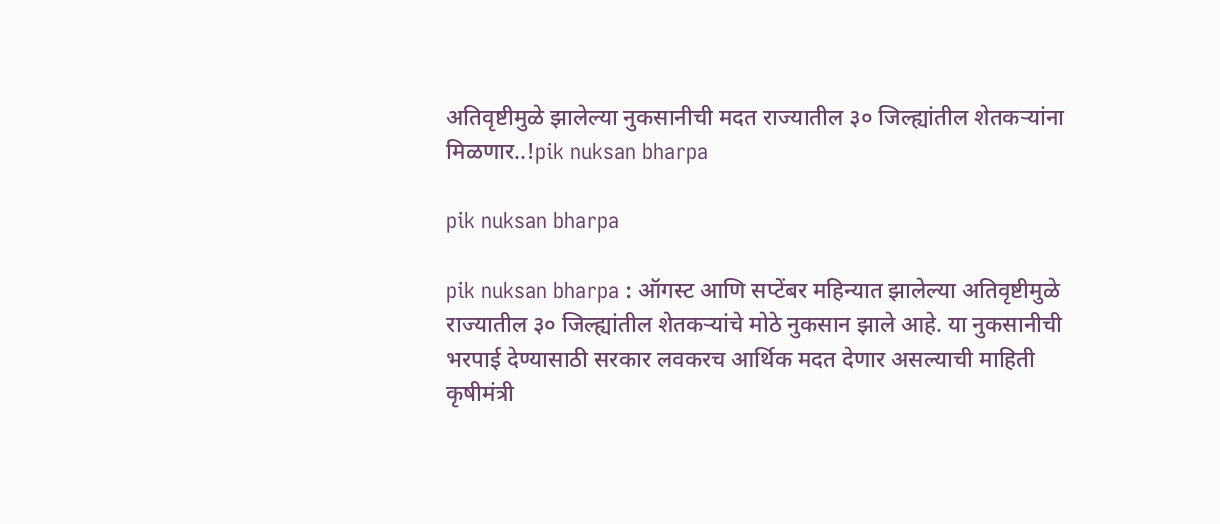अतिवृष्टीमुळे झालेल्या नुकसानीची मदत राज्यातील ३० जिल्ह्यांतील शेतकऱ्यांना मिळणार..!pik nuksan bharpa

pik nuksan bharpa

pik nuksan bharpa : ऑगस्ट आणि सप्टेंबर महिन्यात झालेल्या अतिवृष्टीमुळे राज्यातील ३० जिल्ह्यांतील शेतकऱ्यांचे मोठे नुकसान झाले आहे. या नुकसानीची भरपाई देण्यासाठी सरकार लवकरच आर्थिक मदत देणार असल्याची माहिती कृषीमंत्री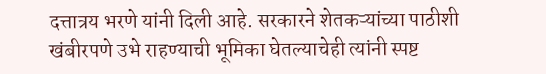दत्तात्रय भरणे यांनी दिली आहे. सरकारने शेतकऱ्यांच्या पाठीशी खंबीरपणे उभे राहण्याची भूमिका घेतल्याचेही त्यांनी स्पष्ट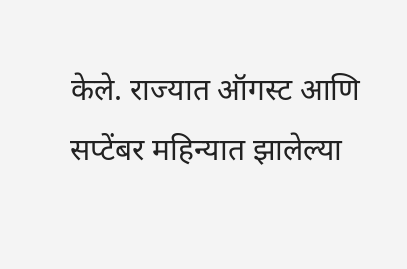केले. राज्यात ऑगस्ट आणि सप्टेंबर महिन्यात झालेल्या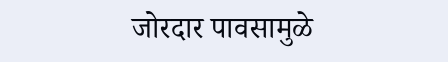जोरदार पावसामुळे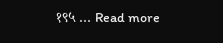१९५ … Read more